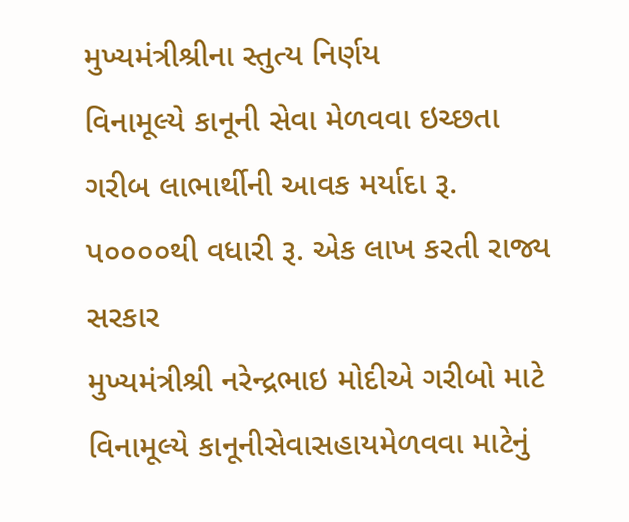મુખ્યમંત્રીશ્રીના સ્તુત્ય નિર્ણય
વિનામૂલ્યે કાનૂની સેવા મેળવવા ઇચ્છતા ગરીબ લાભાર્થીની આવક મર્યાદા રૂ. પ૦૦૦૦થી વધારી રૂ. એક લાખ કરતી રાજ્ય સરકાર
મુખ્યમંત્રીશ્રી નરેન્દ્રભાઇ મોદીએ ગરીબો માટે વિનામૂલ્યે કાનૂનીસેવાસહાયમેળવવા માટેનું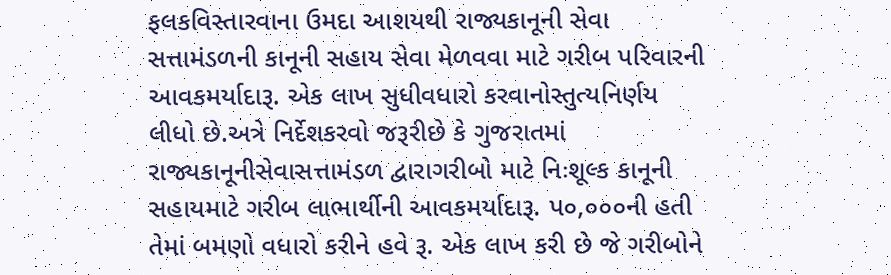ફલકવિસ્તારવાના ઉમદા આશયથી રાજ્યકાનૂની સેવા સત્તામંડળની કાનૂની સહાય સેવા મેળવવા માટે ગરીબ પરિવારની આવકમર્યાદારૂ. એક લાખ સુધીવધારો કરવાનોસ્તુત્યનિર્ણય લીધો છે.અત્રે નિર્દેશકરવો જરૂરીછે કે ગુજરાતમાં રાજ્યકાનૂનીસેવાસત્તામંડળ દ્વારાગરીબો માટે નિઃશૂલ્ક કાનૂની સહાયમાટે ગરીબ લાભાર્થીની આવકમર્યાદારૂ. પ૦,૦૦૦ની હતી તેમાં બમણો વધારો કરીને હવે રૂ. એક લાખ કરી છે જે ગરીબોને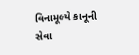વિનામૂલ્યે કાનૂની સેવા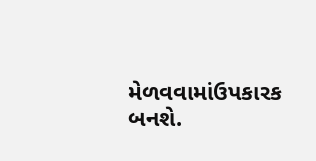મેળવવામાંઉપકારક બનશે.